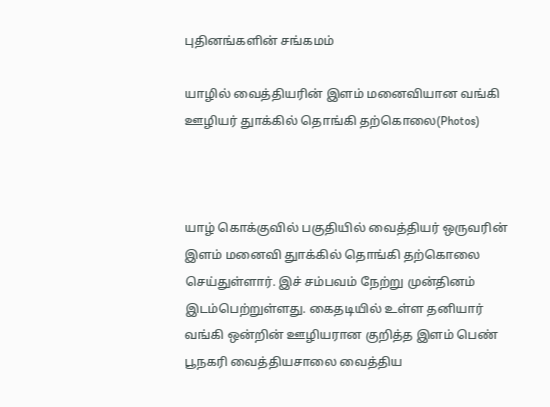புதினங்களின் சங்கமம்

யாழில் வைத்தியரின் இளம் மனைவியான வங்கி ஊழியர் துாக்கில் தொங்கி தற்கொலை(Photos)



யாழ் கொக்குவில் பகுதியில் வைத்தியர் ஒருவரின் இளம் மனைவி துாக்கில் தொங்கி தற்கொலை செய்துள்ளார். இச் சம்பவம் நேற்று முன்தினம் இடம்பெற்றுள்ளது. கைதடியில் உள்ள தனியார் வங்கி ஒன்றின் ஊழியரான குறித்த இளம் பெண் பூநகரி வைத்தியசாலை வைத்திய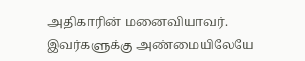அதிகாரின் மனைவியாவர். இவர்களுக்கு அண்மையிலேயே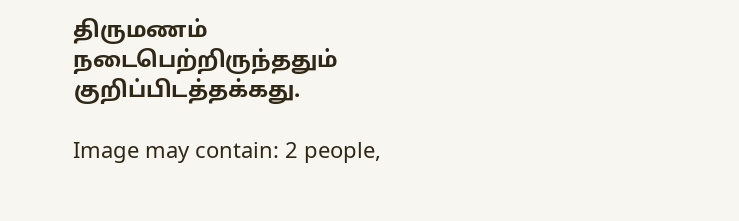திருமணம் நடைபெற்றிருந்ததும் குறிப்பிடத்தக்கது.

Image may contain: 2 people,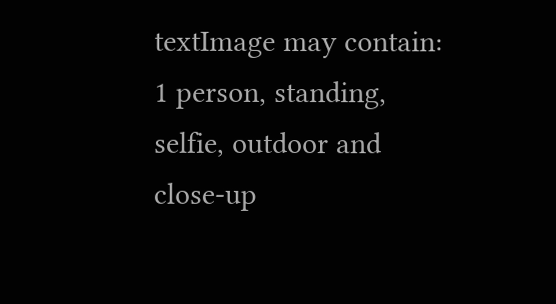textImage may contain: 1 person, standing, selfie, outdoor and close-up